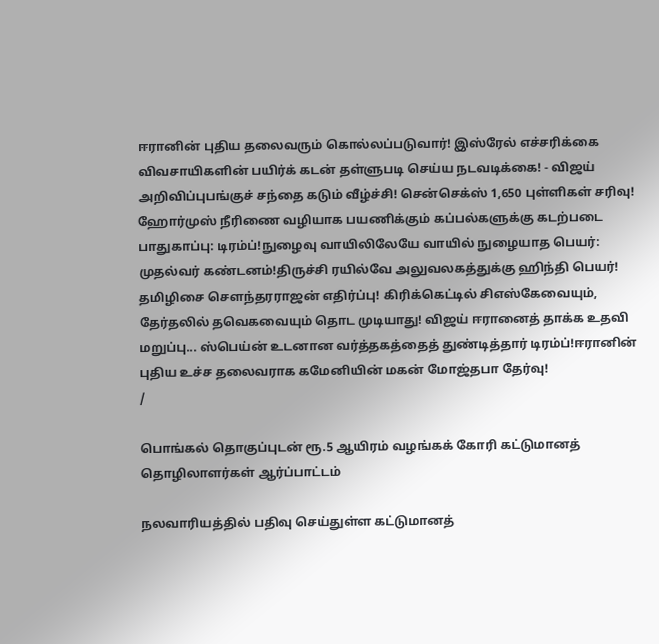ஈரானின் புதிய தலைவரும் கொல்லப்படுவார்! இஸ்ரேல் எச்சரிக்கை விவசாயிகளின் பயிர்க் கடன் தள்ளுபடி செய்ய நடவடிக்கை! - விஜய் அறிவிப்புபங்குச் சந்தை கடும் வீழ்ச்சி! சென்செக்ஸ் 1,650 புள்ளிகள் சரிவு! ஹோர்முஸ் நீரிணை வழியாக பயணிக்கும் கப்பல்களுக்கு கடற்படை பாதுகாப்பு: டிரம்ப்!நுழைவு வாயிலிலேயே வாயில் நுழையாத பெயர்: முதல்வர் கண்டனம்!திருச்சி ரயில்வே அலுவலகத்துக்கு ஹிந்தி பெயர்! தமிழிசை செளந்தரராஜன் எதிர்ப்பு! கிரிக்கெட்டில் சிஎஸ்கேவையும், தேர்தலில் தவெகவையும் தொட முடியாது! விஜய் ஈரானைத் தாக்க உதவி மறுப்பு... ஸ்பெய்ன் உடனான வர்த்தகத்தைத் துண்டித்தார் டிரம்ப்!ஈரானின் புதிய உச்ச தலைவராக கமேனியின் மகன் மோஜ்தபா தேர்வு!
/

பொங்கல் தொகுப்புடன் ரூ.5 ஆயிரம் வழங்கக் கோரி கட்டுமானத் தொழிலாளர்கள் ஆர்ப்பாட்டம்

நலவாரியத்தில் பதிவு செய்துள்ள கட்டுமானத்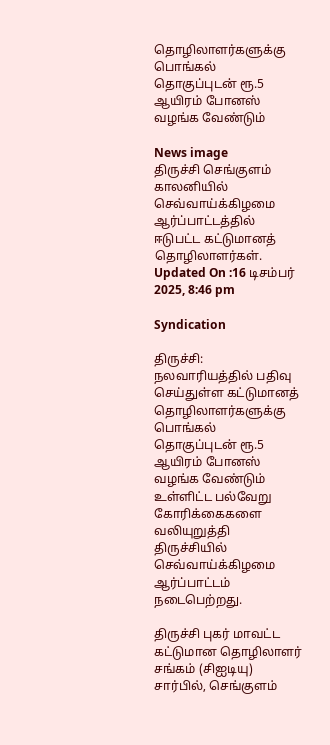தொழிலாளர்களுக்கு பொங்கல் தொகுப்புடன் ரூ.5 ஆயிரம் போனஸ் வழங்க வேண்டும்

News image
திருச்சி செங்குளம் காலனியில் செவ்வாய்க்கிழமை ஆர்ப்பாட்டத்தில் ஈடுபட்ட கட்டுமானத் தொழிலாளர்கள்.
Updated On :16 டிசம்பர் 2025, 8:46 pm

Syndication

திருச்சி: நலவாரியத்தில் பதிவு செய்துள்ள கட்டுமானத் தொழிலாளர்களுக்கு பொங்கல் தொகுப்புடன் ரூ.5 ஆயிரம் போனஸ் வழங்க வேண்டும் உள்ளிட்ட பல்வேறு கோரிக்கைகளை வலியுறுத்தி திருச்சியில் செவ்வாய்க்கிழமை ஆர்ப்பாட்டம் நடைபெற்றது.

திருச்சி புகர் மாவட்ட கட்டுமான தொழிலாளர் சங்கம் (சிஐடியு) சார்பில், செங்குளம்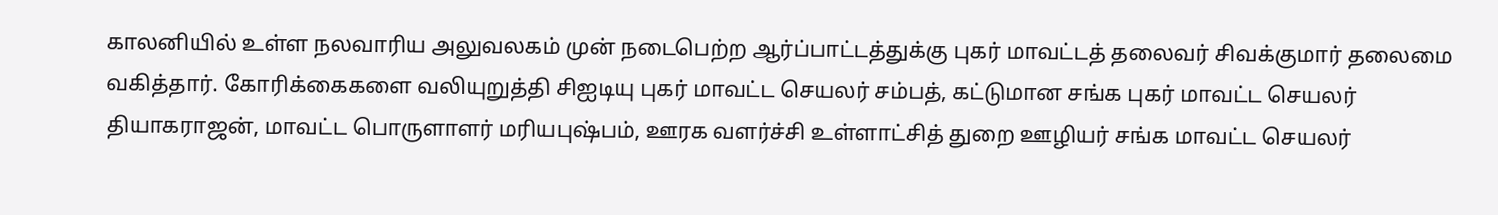காலனியில் உள்ள நலவாரிய அலுவலகம் முன் நடைபெற்ற ஆர்ப்பாட்டத்துக்கு புகர் மாவட்டத் தலைவர் சிவக்குமார் தலைமை வகித்தார். கோரிக்கைகளை வலியுறுத்தி சிஐடியு புகர் மாவட்ட செயலர் சம்பத், கட்டுமான சங்க புகர் மாவட்ட செயலர் தியாகராஜன், மாவட்ட பொருளாளர் மரியபுஷ்பம், ஊரக வளர்ச்சி உள்ளாட்சித் துறை ஊழியர் சங்க மாவட்ட செயலர்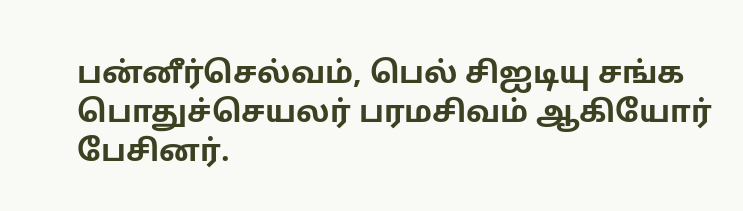பன்னீர்செல்வம், பெல் சிஐடியு சங்க பொதுச்செயலர் பரமசிவம் ஆகியோர் பேசினர்.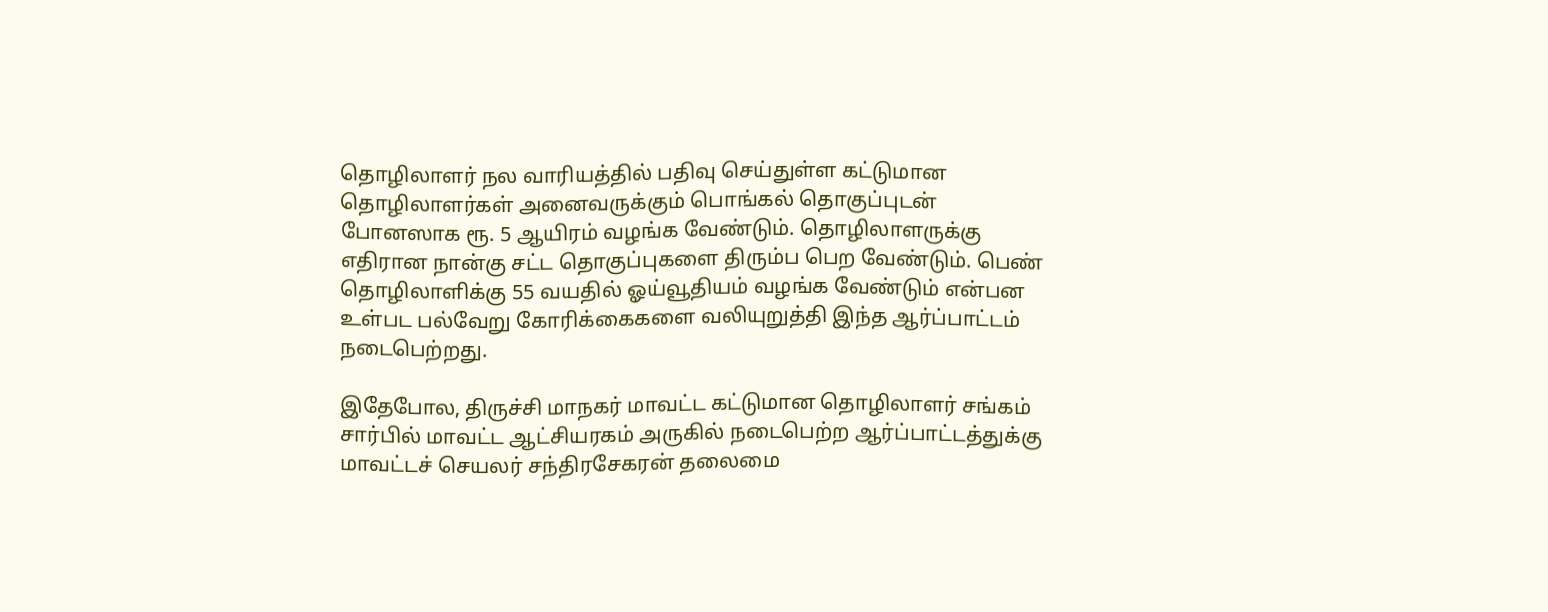தொழிலாளர் நல வாரியத்தில் பதிவு செய்துள்ள கட்டுமான தொழிலாளர்கள் அனைவருக்கும் பொங்கல் தொகுப்புடன் போனஸாக ரூ. 5 ஆயிரம் வழங்க வேண்டும். தொழிலாளருக்கு எதிரான நான்கு சட்ட தொகுப்புகளை திரும்ப பெற வேண்டும். பெண் தொழிலாளிக்கு 55 வயதில் ஓய்வூதியம் வழங்க வேண்டும் என்பன உள்பட பல்வேறு கோரிக்கைகளை வலியுறுத்தி இந்த ஆர்ப்பாட்டம் நடைபெற்றது.

இதேபோல, திருச்சி மாநகர் மாவட்ட கட்டுமான தொழிலாளர் சங்கம் சார்பில் மாவட்ட ஆட்சியரகம் அருகில் நடைபெற்ற ஆர்ப்பாட்டத்துக்கு மாவட்டச் செயலர் சந்திரசேகரன் தலைமை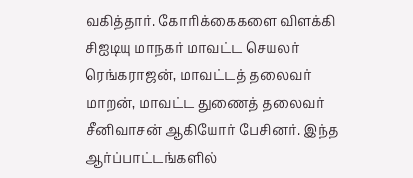வகித்தார். கோரிக்கைகளை விளக்கி சிஐடியு மாநகர் மாவட்ட செயலர் ரெங்கராஜன், மாவட்டத் தலைவர் மாறன், மாவட்ட துணைத் தலைவர் சீனிவாசன் ஆகியோர் பேசினர். இந்த ஆர்ப்பாட்டங்களில்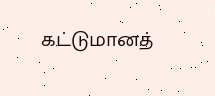கட்டுமானத்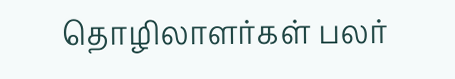தொழிலாளர்கள் பலர்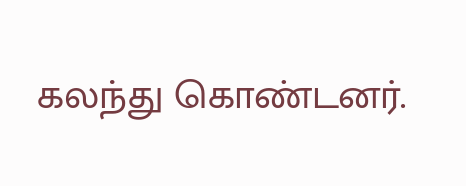கலந்து கொண்டனர்.